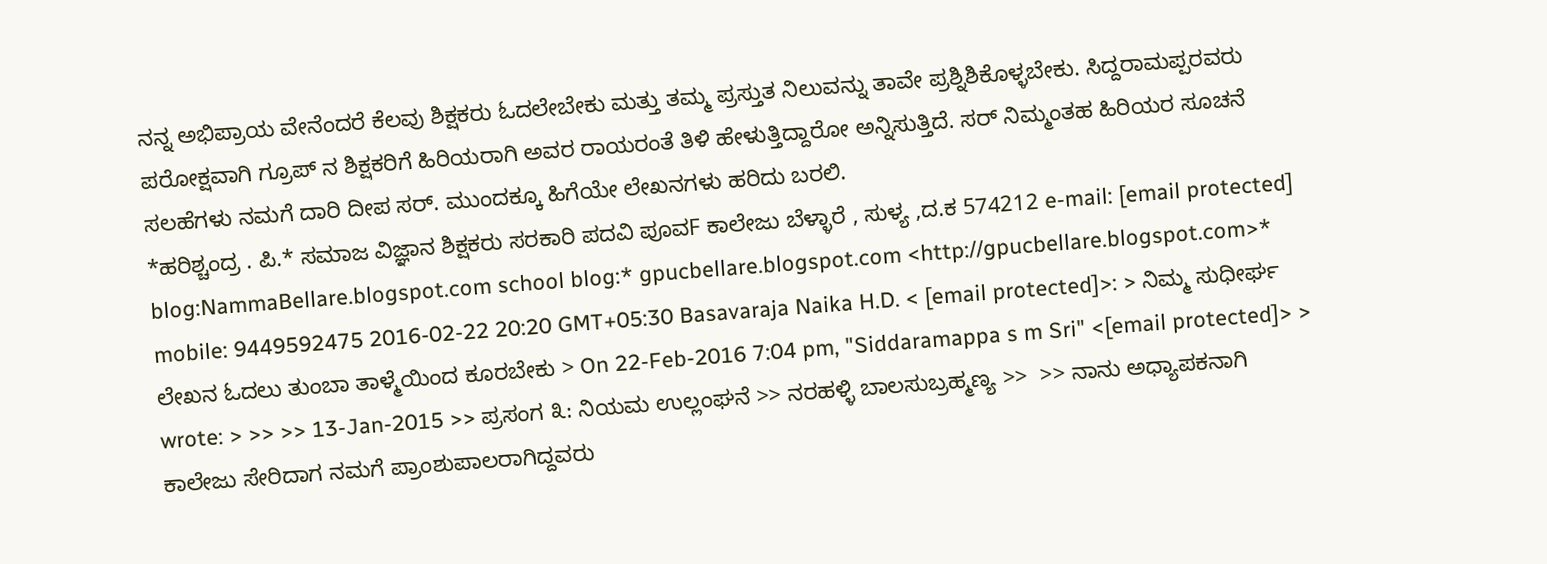ನನ್ನ ಅಭಿಪ್ರಾಯ ವೇನೆಂದರೆ ಕೆಲವು ಶಿಕ್ಷಕರು ಓದಲೇಬೇಕು ಮತ್ತು ತಮ್ಮ ಪ್ರಸ್ತುತ ನಿಲುವನ್ನು ತಾವೇ ಪ್ರಶ್ನಿಶಿಕೊಳ್ಳಬೇಕು. ಸಿದ್ದರಾಮಪ್ಪರವರು ಪರೋಕ್ಷವಾಗಿ ಗ್ರೂಪ್ ನ ಶಿಕ್ಷಕರಿಗೆ ಹಿರಿಯರಾಗಿ ಅವರ ರಾಯರಂತೆ ತಿಳಿ ಹೇಳುತ್ತಿದ್ದಾರೋ ಅನ್ನಿಸುತ್ತಿದೆ. ಸರ್ ನಿಮ್ಮಂತಹ ಹಿರಿಯರ ಸೂಚನೆ ಸಲಹೆಗಳು ನಮಗೆ ದಾರಿ ದೀಪ ಸರ್. ಮುಂದಕ್ಕೂ ಹಿಗೆಯೇ ಲೇಖನಗಳು ಹರಿದು ಬರಲಿ.
*ಹರಿಶ್ಚಂದ್ರ . ಪಿ.* ಸಮಾಜ ವಿಜ್ಞಾನ ಶಿಕ್ಷಕರು ಸರಕಾರಿ ಪದವಿ ಪೂವF ಕಾಲೇಜು ಬೆಳ್ಳಾರೆ , ಸುಳ್ಯ ,ದ.ಕ 574212 e-mail: [email protected] blog:NammaBellare.blogspot.com school blog:* gpucbellare.blogspot.com <http://gpucbellare.blogspot.com>* mobile: 9449592475 2016-02-22 20:20 GMT+05:30 Basavaraja Naika H.D. < [email protected]>: > ನಿಮ್ಮ ಸುಧೀರ್ಘ ಲೇಖನ ಓದಲು ತುಂಬಾ ತಾಳ್ಮೆಯಿಂದ ಕೂರಬೇಕು > On 22-Feb-2016 7:04 pm, "Siddaramappa s m Sri" <[email protected]> > wrote: > >> >> 13-Jan-2015 >> ಪ್ರಸಂಗ ೩: ನಿಯಮ ಉಲ್ಲಂಘನೆ >> ನರಹಳ್ಳಿ ಬಾಲಸುಬ್ರಹ್ಮಣ್ಯ >>  >> ನಾನು ಅಧ್ಯಾಪಕನಾಗಿ ಕಾಲೇಜು ಸೇರಿದಾಗ ನಮಗೆ ಪ್ರಾಂಶುಪಾಲರಾಗಿದ್ದವರು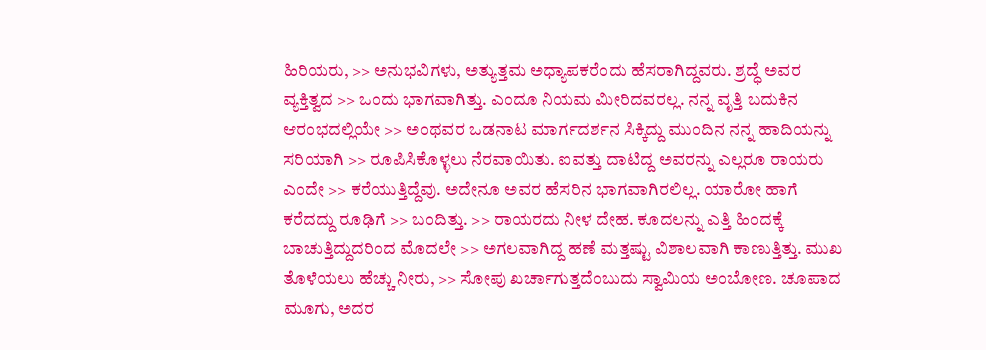ಹಿರಿಯರು, >> ಅನುಭವಿಗಳು, ಅತ್ಯುತ್ತಮ ಅಧ್ಯಾಪಕರೆಂದು ಹೆಸರಾಗಿದ್ದವರು. ಶ್ರದ್ಧೆ ಅವರ ವ್ಯಕ್ತಿತ್ವದ >> ಒಂದು ಭಾಗವಾಗಿತ್ತು. ಎಂದೂ ನಿಯಮ ಮೀರಿದವರಲ್ಲ. ನನ್ನ ವೃತ್ತಿ ಬದುಕಿನ ಆರಂಭದಲ್ಲಿಯೇ >> ಅಂಥವರ ಒಡನಾಟ ಮಾರ್ಗದರ್ಶನ ಸಿಕ್ಕಿದ್ದು ಮುಂದಿನ ನನ್ನ ಹಾದಿಯನ್ನು ಸರಿಯಾಗಿ >> ರೂಪಿಸಿಕೊಳ್ಳಲು ನೆರವಾಯಿತು. ಐವತ್ತು ದಾಟಿದ್ದ ಅವರನ್ನು ಎಲ್ಲರೂ ರಾಯರು ಎಂದೇ >> ಕರೆಯುತ್ತಿದ್ದೆವು. ಅದೇನೂ ಅವರ ಹೆಸರಿನ ಭಾಗವಾಗಿರಲಿಲ್ಲ. ಯಾರೋ ಹಾಗೆ ಕರೆದದ್ದು ರೂಢಿಗೆ >> ಬಂದಿತ್ತು. >> ರಾಯರದು ನೀಳ ದೇಹ. ಕೂದಲನ್ನು ಎತ್ತಿ ಹಿಂದಕ್ಕೆ ಬಾಚುತ್ತಿದ್ದುದರಿಂದ ಮೊದಲೇ >> ಅಗಲವಾಗಿದ್ದ ಹಣೆ ಮತ್ತಷ್ಟು ವಿಶಾಲವಾಗಿ ಕಾಣುತ್ತಿತ್ತು. ಮುಖ ತೊಳೆಯಲು ಹೆಚ್ಚು ನೀರು, >> ಸೋಪು ಖರ್ಚಾಗುತ್ತದೆಂಬುದು ಸ್ವಾಮಿಯ ಅಂಬೋಣ. ಚೂಪಾದ ಮೂಗು, ಅದರ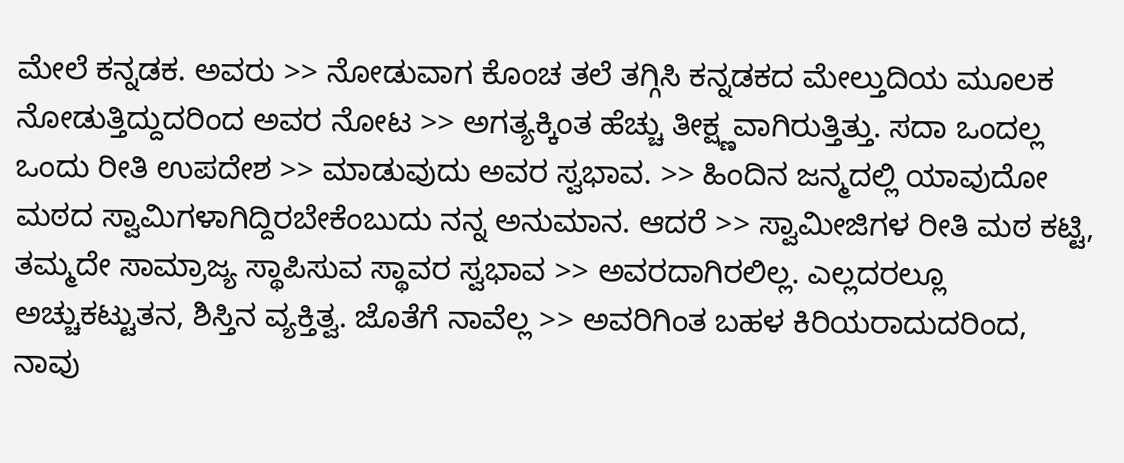ಮೇಲೆ ಕನ್ನಡಕ. ಅವರು >> ನೋಡುವಾಗ ಕೊಂಚ ತಲೆ ತಗ್ಗಿಸಿ ಕನ್ನಡಕದ ಮೇಲ್ತುದಿಯ ಮೂಲಕ ನೋಡುತ್ತಿದ್ದುದರಿಂದ ಅವರ ನೋಟ >> ಅಗತ್ಯಕ್ಕಿಂತ ಹೆಚ್ಚು ತೀಕ್ಷ್ಣವಾಗಿರುತ್ತಿತ್ತು. ಸದಾ ಒಂದಲ್ಲ ಒಂದು ರೀತಿ ಉಪದೇಶ >> ಮಾಡುವುದು ಅವರ ಸ್ವಭಾವ. >> ಹಿಂದಿನ ಜನ್ಮದಲ್ಲಿ ಯಾವುದೋ ಮಠದ ಸ್ವಾಮಿಗಳಾಗಿದ್ದಿರಬೇಕೆಂಬುದು ನನ್ನ ಅನುಮಾನ. ಆದರೆ >> ಸ್ವಾಮೀಜಿಗಳ ರೀತಿ ಮಠ ಕಟ್ಟಿ, ತಮ್ಮದೇ ಸಾಮ್ರಾಜ್ಯ ಸ್ಥಾಪಿಸುವ ಸ್ಥಾವರ ಸ್ವಭಾವ >> ಅವರದಾಗಿರಲಿಲ್ಲ. ಎಲ್ಲದರಲ್ಲೂ ಅಚ್ಚುಕಟ್ಟುತನ, ಶಿಸ್ತಿನ ವ್ಯಕ್ತಿತ್ವ. ಜೊತೆಗೆ ನಾವೆಲ್ಲ >> ಅವರಿಗಿಂತ ಬಹಳ ಕಿರಿಯರಾದುದರಿಂದ, ನಾವು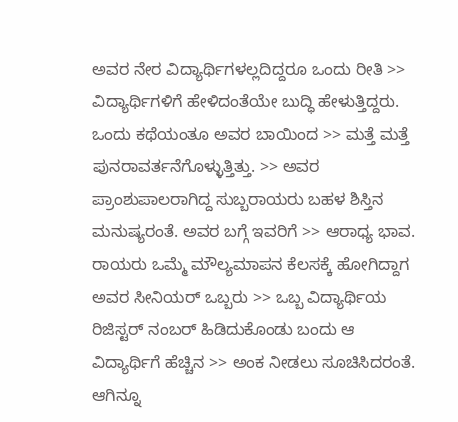ಅವರ ನೇರ ವಿದ್ಯಾರ್ಥಿಗಳಲ್ಲದಿದ್ದರೂ ಒಂದು ರೀತಿ >> ವಿದ್ಯಾರ್ಥಿಗಳಿಗೆ ಹೇಳಿದಂತೆಯೇ ಬುದ್ಧಿ ಹೇಳುತ್ತಿದ್ದರು. ಒಂದು ಕಥೆಯಂತೂ ಅವರ ಬಾಯಿಂದ >> ಮತ್ತೆ ಮತ್ತೆ ಪುನರಾವರ್ತನೆಗೊಳ್ಳುತ್ತಿತ್ತು. >> ಅವರ ಪ್ರಾಂಶುಪಾಲರಾಗಿದ್ದ ಸುಬ್ಬರಾಯರು ಬಹಳ ಶಿಸ್ತಿನ ಮನುಷ್ಯರಂತೆ. ಅವರ ಬಗ್ಗೆ ಇವರಿಗೆ >> ಆರಾಧ್ಯ ಭಾವ. ರಾಯರು ಒಮ್ಮೆ ಮೌಲ್ಯಮಾಪನ ಕೆಲಸಕ್ಕೆ ಹೋಗಿದ್ದಾಗ ಅವರ ಸೀನಿಯರ್ ಒಬ್ಬರು >> ಒಬ್ಬ ವಿದ್ಯಾರ್ಥಿಯ ರಿಜಿಸ್ಟರ್ ನಂಬರ್ ಹಿಡಿದುಕೊಂಡು ಬಂದು ಆ ವಿದ್ಯಾರ್ಥಿಗೆ ಹೆಚ್ಚಿನ >> ಅಂಕ ನೀಡಲು ಸೂಚಿಸಿದರಂತೆ. ಆಗಿನ್ನೂ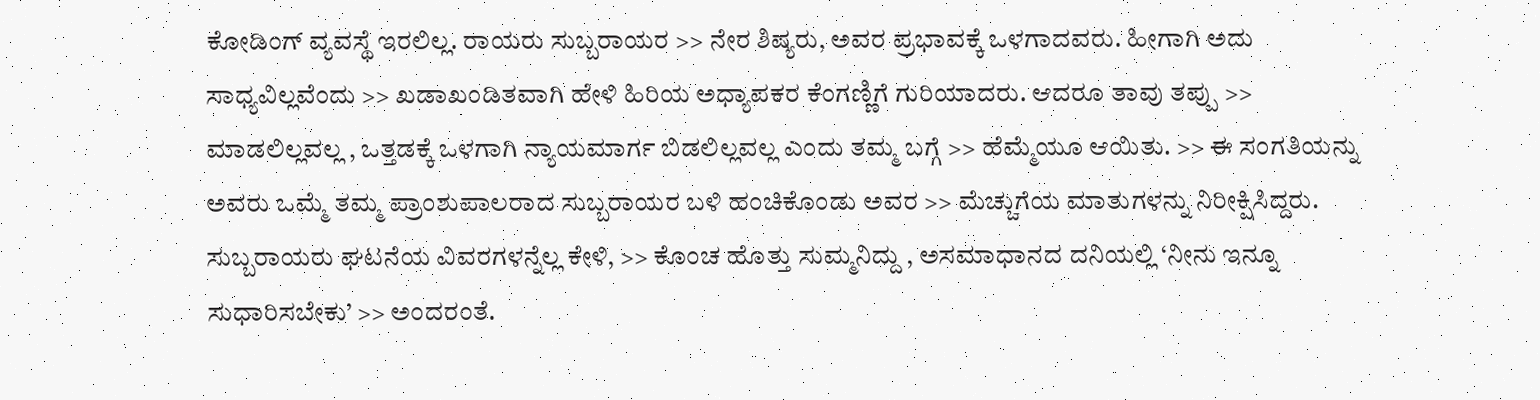ಕೋಡಿಂಗ್ ವ್ಯವಸ್ಥೆ ಇರಲಿಲ್ಲ. ರಾಯರು ಸುಬ್ಬರಾಯರ >> ನೇರ ಶಿಷ್ಯರು, ಅವರ ಪ್ರಭಾವಕ್ಕೆ ಒಳಗಾದವರು. ಹೀಗಾಗಿ ಅದು ಸಾಧ್ಯವಿಲ್ಲವೆಂದು >> ಖಡಾಖಂಡಿತವಾಗಿ ಹೇಳಿ ಹಿರಿಯ ಅಧ್ಯಾಪಕರ ಕೆಂಗಣ್ಣಿಗೆ ಗುರಿಯಾದರು. ಆದರೂ ತಾವು ತಪ್ಪು >> ಮಾಡಲಿಲ್ಲವಲ್ಲ , ಒತ್ತಡಕ್ಕೆ ಒಳಗಾಗಿ ನ್ಯಾಯಮಾರ್ಗ ಬಿಡಲಿಲ್ಲವಲ್ಲ ಎಂದು ತಮ್ಮ ಬಗ್ಗೆ >> ಹೆಮ್ಮೆಯೂ ಆಯಿತು. >> ಈ ಸಂಗತಿಯನ್ನು ಅವರು ಒಮ್ಮೆ ತಮ್ಮ ಪ್ರಾಂಶುಪಾಲರಾದ ಸುಬ್ಬರಾಯರ ಬಳಿ ಹಂಚಿಕೊಂಡು ಅವರ >> ಮೆಚ್ಚುಗೆಯ ಮಾತುಗಳನ್ನು ನಿರೀಕ್ಷಿಸಿದ್ದರು. ಸುಬ್ಬರಾಯರು ಘಟನೆಯ ವಿವರಗಳನ್ನೆಲ್ಲ ಕೇಳಿ, >> ಕೊಂಚ ಹೊತ್ತು ಸುಮ್ಮನಿದ್ದು , ಅಸಮಾಧಾನದ ದನಿಯಲ್ಲಿ ‘ನೀನು ಇನ್ನೂ ಸುಧಾರಿಸಬೇಕು’ >> ಅಂದರಂತೆ.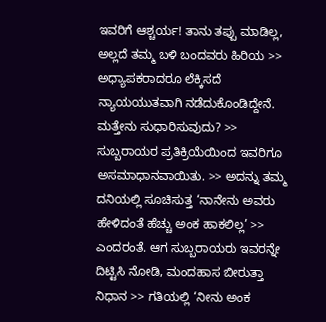ಇವರಿಗೆ ಆಶ್ಚರ್ಯ! ತಾನು ತಪ್ಪು ಮಾಡಿಲ್ಲ, ಅಲ್ಲದೆ ತಮ್ಮ ಬಳಿ ಬಂದವರು ಹಿರಿಯ >> ಅಧ್ಯಾಪಕರಾದರೂ ಲೆಕ್ಕಿಸದೆ ನ್ಯಾಯಯುತವಾಗಿ ನಡೆದುಕೊಂಡಿದ್ದೇನೆ. ಮತ್ತೇನು ಸುಧಾರಿಸುವುದು? >> ಸುಬ್ಬರಾಯರ ಪ್ರತಿಕ್ರಿಯೆಯಿಂದ ಇವರಿಗೂ ಅಸಮಾಧಾನವಾಯಿತು. >> ಅದನ್ನು ತಮ್ಮ ದನಿಯಲ್ಲಿ ಸೂಚಿಸುತ್ತ ‘ನಾನೇನು ಅವರು ಹೇಳಿದಂತೆ ಹೆಚ್ಚು ಅಂಕ ಹಾಕಲಿಲ್ಲ’ >> ಎಂದರಂತೆ. ಆಗ ಸುಬ್ಬರಾಯರು ಇವರನ್ನೇ ದಿಟ್ಟಿಸಿ ನೋಡಿ, ಮಂದಹಾಸ ಬೀರುತ್ತಾ ನಿಧಾನ >> ಗತಿಯಲ್ಲಿ ‘ನೀನು ಅಂಕ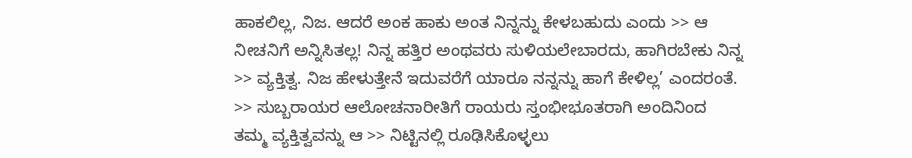ಹಾಕಲಿಲ್ಲ, ನಿಜ. ಆದರೆ ಅಂಕ ಹಾಕು ಅಂತ ನಿನ್ನನ್ನು ಕೇಳಬಹುದು ಎಂದು >> ಆ ನೀಚನಿಗೆ ಅನ್ನಿಸಿತಲ್ಲ! ನಿನ್ನ ಹತ್ತಿರ ಅಂಥವರು ಸುಳಿಯಲೇಬಾರದು, ಹಾಗಿರಬೇಕು ನಿನ್ನ >> ವ್ಯಕ್ತಿತ್ವ. ನಿಜ ಹೇಳುತ್ತೇನೆ ಇದುವರೆಗೆ ಯಾರೂ ನನ್ನನ್ನು ಹಾಗೆ ಕೇಳಿಲ್ಲ’ ಎಂದರಂತೆ. >> ಸುಬ್ಬರಾಯರ ಆಲೋಚನಾರೀತಿಗೆ ರಾಯರು ಸ್ತಂಭೀಭೂತರಾಗಿ ಅಂದಿನಿಂದ ತಮ್ಮ ವ್ಯಕ್ತಿತ್ವವನ್ನು ಆ >> ನಿಟ್ಟಿನಲ್ಲಿ ರೂಢಿಸಿಕೊಳ್ಳಲು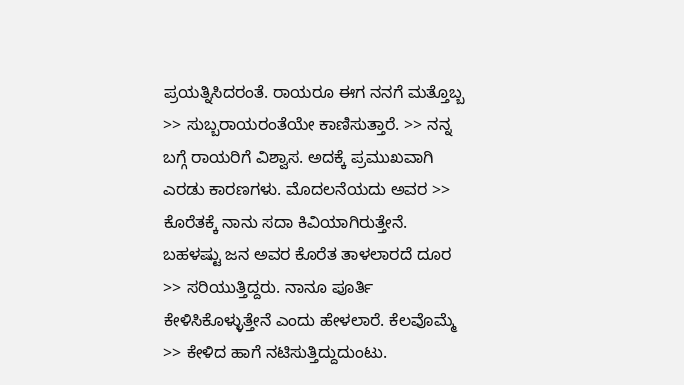ಪ್ರಯತ್ನಿಸಿದರಂತೆ. ರಾಯರೂ ಈಗ ನನಗೆ ಮತ್ತೊಬ್ಬ >> ಸುಬ್ಬರಾಯರಂತೆಯೇ ಕಾಣಿಸುತ್ತಾರೆ. >> ನನ್ನ ಬಗ್ಗೆ ರಾಯರಿಗೆ ವಿಶ್ವಾಸ. ಅದಕ್ಕೆ ಪ್ರಮುಖವಾಗಿ ಎರಡು ಕಾರಣಗಳು. ಮೊದಲನೆಯದು ಅವರ >> ಕೊರೆತಕ್ಕೆ ನಾನು ಸದಾ ಕಿವಿಯಾಗಿರುತ್ತೇನೆ. ಬಹಳಷ್ಟು ಜನ ಅವರ ಕೊರೆತ ತಾಳಲಾರದೆ ದೂರ >> ಸರಿಯುತ್ತಿದ್ದರು. ನಾನೂ ಪೂರ್ತಿ ಕೇಳಿಸಿಕೊಳ್ಳುತ್ತೇನೆ ಎಂದು ಹೇಳಲಾರೆ. ಕೆಲವೊಮ್ಮೆ >> ಕೇಳಿದ ಹಾಗೆ ನಟಿಸುತ್ತಿದ್ದುದುಂಟು.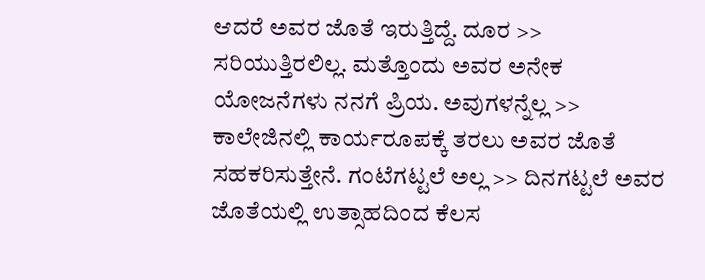ಆದರೆ ಅವರ ಜೊತೆ ಇರುತ್ತಿದ್ದೆ. ದೂರ >> ಸರಿಯುತ್ತಿರಲಿಲ್ಲ. ಮತ್ತೊಂದು ಅವರ ಅನೇಕ ಯೋಜನೆಗಳು ನನಗೆ ಪ್ರಿಯ. ಅವುಗಳನ್ನೆಲ್ಲ >> ಕಾಲೇಜಿನಲ್ಲಿ ಕಾರ್ಯರೂಪಕ್ಕೆ ತರಲು ಅವರ ಜೊತೆ ಸಹಕರಿಸುತ್ತೇನೆ. ಗಂಟೆಗಟ್ಟಲೆ ಅಲ್ಲ >> ದಿನಗಟ್ಟಲೆ ಅವರ ಜೊತೆಯಲ್ಲಿ ಉತ್ಸಾಹದಿಂದ ಕೆಲಸ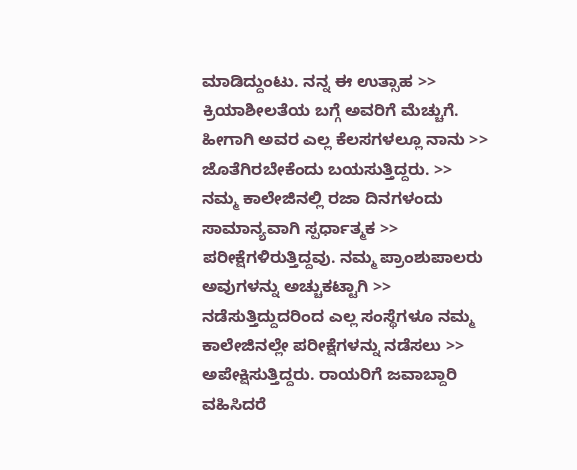ಮಾಡಿದ್ದುಂಟು. ನನ್ನ ಈ ಉತ್ಸಾಹ >> ಕ್ರಿಯಾಶೀಲತೆಯ ಬಗ್ಗೆ ಅವರಿಗೆ ಮೆಚ್ಚುಗೆ. ಹೀಗಾಗಿ ಅವರ ಎಲ್ಲ ಕೆಲಸಗಳಲ್ಲೂ ನಾನು >> ಜೊತೆಗಿರಬೇಕೆಂದು ಬಯಸುತ್ತಿದ್ದರು. >> ನಮ್ಮ ಕಾಲೇಜಿನಲ್ಲಿ ರಜಾ ದಿನಗಳಂದು ಸಾಮಾನ್ಯವಾಗಿ ಸ್ಪರ್ಧಾತ್ಮಕ >> ಪರೀಕ್ಷೆಗಳಿರುತ್ತಿದ್ದವು. ನಮ್ಮ ಪ್ರಾಂಶುಪಾಲರು ಅವುಗಳನ್ನು ಅಚ್ಚುಕಟ್ಟಾಗಿ >> ನಡೆಸುತ್ತಿದ್ದುದರಿಂದ ಎಲ್ಲ ಸಂಸ್ಥೆಗಳೂ ನಮ್ಮ ಕಾಲೇಜಿನಲ್ಲೇ ಪರೀಕ್ಷೆಗಳನ್ನು ನಡೆಸಲು >> ಅಪೇಕ್ಷಿಸುತ್ತಿದ್ದರು. ರಾಯರಿಗೆ ಜವಾಬ್ದಾರಿ ವಹಿಸಿದರೆ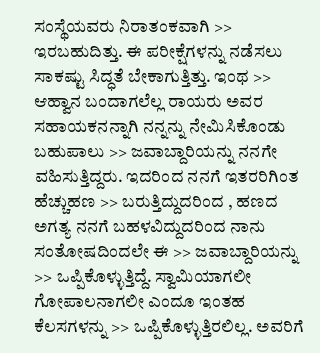ಸಂಸ್ಥೆಯವರು ನಿರಾತಂಕವಾಗಿ >> ಇರಬಹುದಿತ್ತು. ಈ ಪರೀಕ್ಷೆಗಳನ್ನು ನಡೆಸಲು ಸಾಕಷ್ಟು ಸಿದ್ಧತೆ ಬೇಕಾಗುತ್ತಿತ್ತು. ಇಂಥ >> ಆಹ್ವಾನ ಬಂದಾಗಲೆಲ್ಲ ರಾಯರು ಅವರ ಸಹಾಯಕನನ್ನಾಗಿ ನನ್ನನ್ನು ನೇಮಿಸಿಕೊಂಡು ಬಹುಪಾಲು >> ಜವಾಬ್ದಾರಿಯನ್ನು ನನಗೇ ವಹಿಸುತ್ತಿದ್ದರು. ಇದರಿಂದ ನನಗೆ ಇತರರಿಗಿಂತ ಹೆಚ್ಚುಹಣ >> ಬರುತ್ತಿದ್ದುದರಿಂದ , ಹಣದ ಅಗತ್ಯ ನನಗೆ ಬಹಳವಿದ್ದುದರಿಂದ ನಾನು ಸಂತೋಷದಿಂದಲೇ ಈ >> ಜವಾಬ್ದಾರಿಯನ್ನು >> ಒಪ್ಪಿಕೊಳ್ಳುತ್ತಿದ್ದೆ. ಸ್ವಾಮಿಯಾಗಲೀ ಗೋಪಾಲನಾಗಲೀ ಎಂದೂ ಇಂತಹ ಕೆಲಸಗಳನ್ನು >> ಒಪ್ಪಿಕೊಳ್ಳುತ್ತಿರಲಿಲ್ಲ. ಅವರಿಗೆ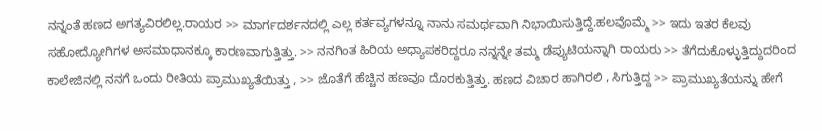ನನ್ನಂತೆ ಹಣದ ಅಗತ್ಯವಿರಲಿಲ್ಲ.ರಾಯರ >> ಮಾರ್ಗದರ್ಶನದಲ್ಲಿ ಎಲ್ಲ ಕರ್ತವ್ಯಗಳನ್ನೂ ನಾನು ಸಮರ್ಥವಾಗಿ ನಿಭಾಯಿಸುತ್ತಿದ್ದೆ.ಹಲವೊಮ್ಮೆ >> ಇದು ಇತರ ಕೆಲವು ಸಹೋದ್ಯೋಗಿಗಳ ಅಸಮಾಧಾನಕ್ಕೂ ಕಾರಣವಾಗುತ್ತಿತ್ತು. >> ನನಗಿಂತ ಹಿರಿಯ ಅಧ್ಯಾಪಕರಿದ್ದರೂ ನನ್ನನ್ನೇ ತಮ್ಮ ಡೆಪ್ಯುಟಿಯನ್ನಾಗಿ ರಾಯರು >> ತೆಗೆದುಕೊಳ್ಳುತ್ತಿದ್ದುದರಿಂದ ಕಾಲೇಜಿನಲ್ಲಿ ನನಗೆ ಒಂದು ರೀತಿಯ ಪ್ರಾಮುಖ್ಯತೆಯಿತ್ತು , >> ಜೊತೆಗೆ ಹೆಚ್ಚಿನ ಹಣವೂ ದೊರಕುತ್ತಿತ್ತು. ಹಣದ ವಿಚಾರ ಹಾಗಿರಲಿ , ಸಿಗುತ್ತಿದ್ದ >> ಪ್ರಾಮುಖ್ಯತೆಯನ್ನು ಹೇಗೆ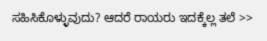ಸಹಿಸಿಕೊಳ್ಳುವುದು? ಆದರೆ ರಾಯರು ಇದಕ್ಕೆಲ್ಲ ತಲೆ >>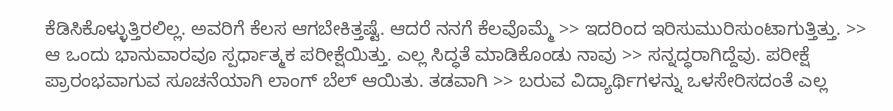ಕೆಡಿಸಿಕೊಳ್ಳುತ್ತಿರಲಿಲ್ಲ. ಅವರಿಗೆ ಕೆಲಸ ಆಗಬೇಕಿತ್ತಷ್ಟೆ. ಆದರೆ ನನಗೆ ಕೆಲವೊಮ್ಮೆ >> ಇದರಿಂದ ಇರಿಸುಮುರಿಸುಂಟಾಗುತ್ತಿತ್ತು. >> ಆ ಒಂದು ಭಾನುವಾರವೂ ಸ್ಪರ್ಧಾತ್ಮಕ ಪರೀಕ್ಷೆಯಿತ್ತು. ಎಲ್ಲ ಸಿದ್ಧತೆ ಮಾಡಿಕೊಂಡು ನಾವು >> ಸನ್ನದ್ಧರಾಗಿದ್ದೆವು. ಪರೀಕ್ಷೆ ಪ್ರಾರಂಭವಾಗುವ ಸೂಚನೆಯಾಗಿ ಲಾಂಗ್ ಬೆಲ್ ಆಯಿತು. ತಡವಾಗಿ >> ಬರುವ ವಿದ್ಯಾರ್ಥಿಗಳನ್ನು ಒಳಸೇರಿಸದಂತೆ ಎಲ್ಲ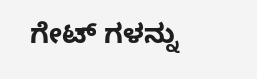ಗೇಟ್ ಗಳನ್ನು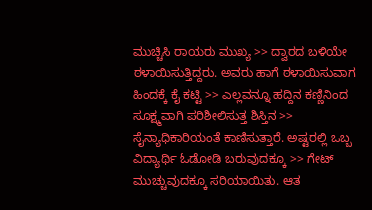ಮುಚ್ಚಿಸಿ ರಾಯರು ಮುಖ್ಯ >> ದ್ವಾರದ ಬಳಿಯೇ ಠಳಾಯಿಸುತ್ತಿದ್ದರು. ಅವರು ಹಾಗೆ ಠಳಾಯಿಸುವಾಗ ಹಿಂದಕ್ಕೆ ಕೈ ಕಟ್ಟಿ >> ಎಲ್ಲವನ್ನೂ ಹದ್ದಿನ ಕಣ್ಣಿನಿಂದ ಸೂಕ್ಷ್ಮವಾಗಿ ಪರಿಶೀಲಿಸುತ್ತ ಶಿಸ್ತಿನ >> ಸೈನ್ಯಾಧಿಕಾರಿಯಂತೆ ಕಾಣಿಸುತ್ತಾರೆ. ಅಷ್ಟರಲ್ಲಿ ಒಬ್ಬ ವಿದ್ಯಾರ್ಥಿ ಓಡೋಡಿ ಬರುವುದಕ್ಕೂ >> ಗೇಟ್ ಮುಚ್ಚುವುದಕ್ಕೂ ಸರಿಯಾಯಿತು. ಆತ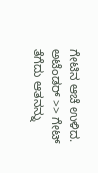ಗೇಟಿನ ಆಚೆ ಉಳಿದ. ಅಟೆಂಡರ್ >> ಗೇಟ್ ತೆಗೆದು ಆತನನ್ನು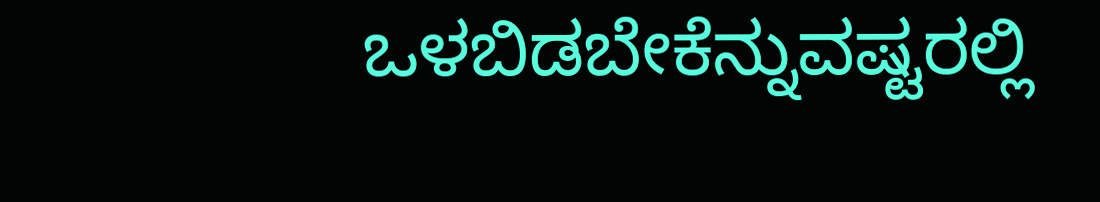ಒಳಬಿಡಬೇಕೆನ್ನುವಷ್ಟರಲ್ಲಿ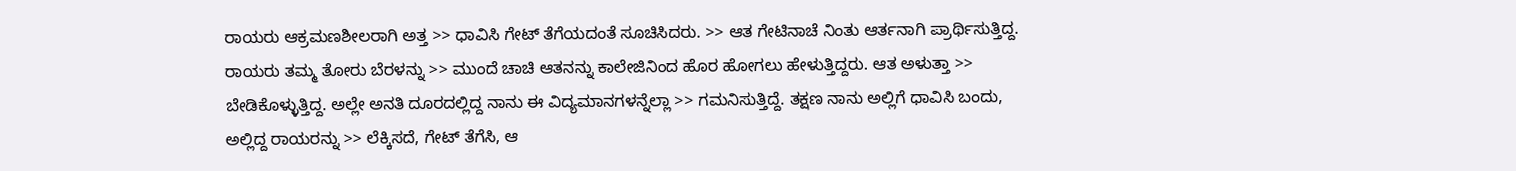ರಾಯರು ಆಕ್ರಮಣಶೀಲರಾಗಿ ಅತ್ತ >> ಧಾವಿಸಿ ಗೇಟ್ ತೆಗೆಯದಂತೆ ಸೂಚಿಸಿದರು. >> ಆತ ಗೇಟಿನಾಚೆ ನಿಂತು ಆರ್ತನಾಗಿ ಪ್ರಾರ್ಥಿಸುತ್ತಿದ್ದ. ರಾಯರು ತಮ್ಮ ತೋರು ಬೆರಳನ್ನು >> ಮುಂದೆ ಚಾಚಿ ಆತನನ್ನು ಕಾಲೇಜಿನಿಂದ ಹೊರ ಹೋಗಲು ಹೇಳುತ್ತಿದ್ದರು. ಆತ ಅಳುತ್ತಾ >> ಬೇಡಿಕೊಳ್ಳುತ್ತಿದ್ದ. ಅಲ್ಲೇ ಅನತಿ ದೂರದಲ್ಲಿದ್ದ ನಾನು ಈ ವಿದ್ಯಮಾನಗಳನ್ನೆಲ್ಲಾ >> ಗಮನಿಸುತ್ತಿದ್ದೆ. ತಕ್ಷಣ ನಾನು ಅಲ್ಲಿಗೆ ಧಾವಿಸಿ ಬಂದು, ಅಲ್ಲಿದ್ದ ರಾಯರನ್ನು >> ಲೆಕ್ಕಿಸದೆ, ಗೇಟ್ ತೆಗೆಸಿ, ಆ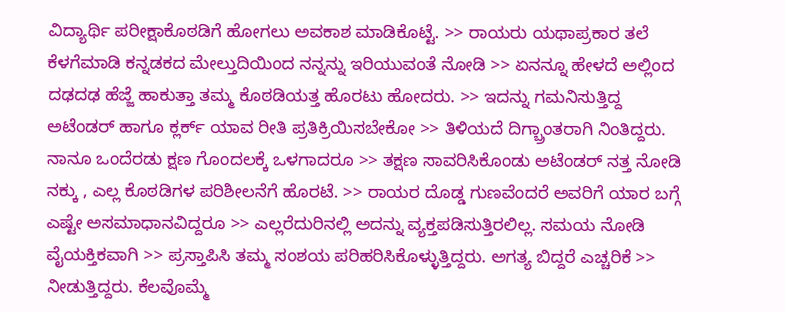ವಿದ್ಯಾರ್ಥಿ ಪರೀಕ್ಷಾಕೊಠಡಿಗೆ ಹೋಗಲು ಅವಕಾಶ ಮಾಡಿಕೊಟ್ಟೆ. >> ರಾಯರು ಯಥಾಪ್ರಕಾರ ತಲೆ ಕೆಳಗೆಮಾಡಿ ಕನ್ನಡಕದ ಮೇಲ್ತುದಿಯಿಂದ ನನ್ನನ್ನು ಇರಿಯುವಂತೆ ನೋಡಿ >> ಏನನ್ನೂ ಹೇಳದೆ ಅಲ್ಲಿಂದ ದಢದಢ ಹೆಜ್ಜೆ ಹಾಕುತ್ತಾ ತಮ್ಮ ಕೊಠಡಿಯತ್ತ ಹೊರಟು ಹೋದರು. >> ಇದನ್ನು ಗಮನಿಸುತ್ತಿದ್ದ ಅಟೆಂಡರ್ ಹಾಗೂ ಕ್ಲರ್ಕ್ ಯಾವ ರೀತಿ ಪ್ರತಿಕ್ರಿಯಿಸಬೇಕೋ >> ತಿಳಿಯದೆ ದಿಗ್ಬ್ರಾಂತರಾಗಿ ನಿಂತಿದ್ದರು. ನಾನೂ ಒಂದೆರಡು ಕ್ಷಣ ಗೊಂದಲಕ್ಕೆ ಒಳಗಾದರೂ >> ತಕ್ಷಣ ಸಾವರಿಸಿಕೊಂಡು ಅಟೆಂಡರ್ ನತ್ತ ನೋಡಿ ನಕ್ಕು , ಎಲ್ಲ ಕೊಠಡಿಗಳ ಪರಿಶೀಲನೆಗೆ ಹೊರಟೆ. >> ರಾಯರ ದೊಡ್ಡ ಗುಣವೆಂದರೆ ಅವರಿಗೆ ಯಾರ ಬಗ್ಗೆ ಎಷ್ಟೇ ಅಸಮಾಧಾನವಿದ್ದರೂ >> ಎಲ್ಲರೆದುರಿನಲ್ಲಿ ಅದನ್ನು ವ್ಯಕ್ತಪಡಿಸುತ್ತಿರಲಿಲ್ಲ. ಸಮಯ ನೋಡಿ ವೈಯಕ್ತಿಕವಾಗಿ >> ಪ್ರಸ್ತಾಪಿಸಿ ತಮ್ಮ ಸಂಶಯ ಪರಿಹರಿಸಿಕೊಳ್ಳುತ್ತಿದ್ದರು. ಅಗತ್ಯ ಬಿದ್ದರೆ ಎಚ್ಚರಿಕೆ >> ನೀಡುತ್ತಿದ್ದರು. ಕೆಲವೊಮ್ಮೆ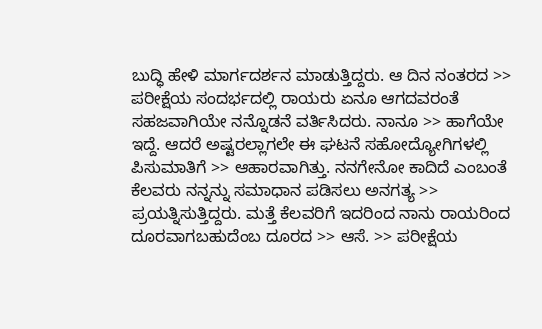ಬುದ್ಧಿ ಹೇಳಿ ಮಾರ್ಗದರ್ಶನ ಮಾಡುತ್ತಿದ್ದರು. ಆ ದಿನ ನಂತರದ >> ಪರೀಕ್ಷೆಯ ಸಂದರ್ಭದಲ್ಲಿ ರಾಯರು ಏನೂ ಆಗದವರಂತೆ ಸಹಜವಾಗಿಯೇ ನನ್ನೊಡನೆ ವರ್ತಿಸಿದರು. ನಾನೂ >> ಹಾಗೆಯೇ ಇದ್ದೆ. ಆದರೆ ಅಷ್ಟರಲ್ಲಾಗಲೇ ಈ ಘಟನೆ ಸಹೋದ್ಯೋಗಿಗಳಲ್ಲಿ ಪಿಸುಮಾತಿಗೆ >> ಆಹಾರವಾಗಿತ್ತು. ನನಗೇನೋ ಕಾದಿದೆ ಎಂಬಂತೆ ಕೆಲವರು ನನ್ನನ್ನು ಸಮಾಧಾನ ಪಡಿಸಲು ಅನಗತ್ಯ >> ಪ್ರಯತ್ನಿಸುತ್ತಿದ್ದರು. ಮತ್ತೆ ಕೆಲವರಿಗೆ ಇದರಿಂದ ನಾನು ರಾಯರಿಂದ ದೂರವಾಗಬಹುದೆಂಬ ದೂರದ >> ಆಸೆ. >> ಪರೀಕ್ಷೆಯ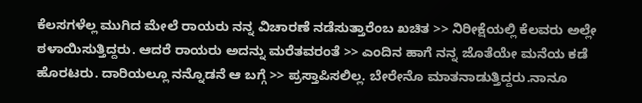ಕೆಲಸಗಳೆಲ್ಲ ಮುಗಿದ ಮೇಲೆ ರಾಯರು ನನ್ನ ವಿಚಾರಣೆ ನಡೆಸುತ್ತಾರೆಂಬ ಖಚಿತ >> ನಿರೀಕ್ಷೆಯಲ್ಲಿ ಕೆಲವರು ಅಲ್ಲೇ ಠಳಾಯಿಸುತ್ತಿದ್ದರು. ಆದರೆ ರಾಯರು ಅದನ್ನು ಮರೆತವರಂತೆ >> ಎಂದಿನ ಹಾಗೆ ನನ್ನ ಜೊತೆಯೇ ಮನೆಯ ಕಡೆ ಹೊರಟರು. ದಾರಿಯಲ್ಲೂ ನನ್ನೊಡನೆ ಆ ಬಗ್ಗೆ >> ಪ್ರಸ್ತಾಪಿಸಲಿಲ್ಲ. ಬೇರೇನೊ ಮಾತನಾಡುತ್ತಿದ್ದರು.ನಾನೂ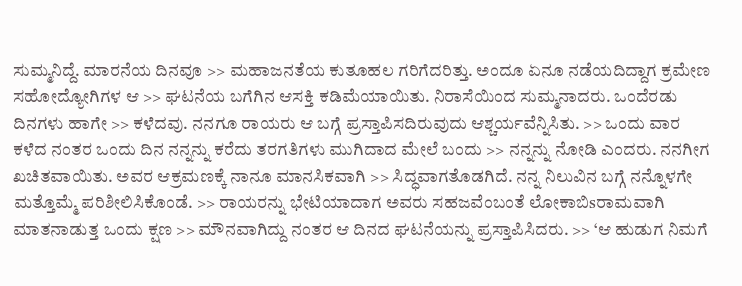ಸುಮ್ಮನಿದ್ದೆ. ಮಾರನೆಯ ದಿನವೂ >> ಮಹಾಜನತೆಯ ಕುತೂಹಲ ಗರಿಗೆದರಿತ್ತು. ಅಂದೂ ಏನೂ ನಡೆಯದಿದ್ದಾಗ ಕ್ರಮೇಣ ಸಹೋದ್ಯೋಗಿಗಳ ಆ >> ಘಟನೆಯ ಬಗೆಗಿನ ಆಸಕ್ತಿ ಕಡಿಮೆಯಾಯಿತು. ನಿರಾಸೆಯಿಂದ ಸುಮ್ಮನಾದರು. ಒಂದೆರಡು ದಿನಗಳು ಹಾಗೇ >> ಕಳೆದವು. ನನಗೂ ರಾಯರು ಆ ಬಗ್ಗೆ ಪ್ರಸ್ತಾಪಿಸದಿರುವುದು ಆಶ್ಚರ್ಯವೆನ್ನಿಸಿತು. >> ಒಂದು ವಾರ ಕಳೆದ ನಂತರ ಒಂದು ದಿನ ನನ್ನನ್ನು ಕರೆದು ತರಗತಿಗಳು ಮುಗಿದಾದ ಮೇಲೆ ಬಂದು >> ನನ್ನನ್ನು ನೋಡಿ ಎಂದರು. ನನಗೀಗ ಖಚಿತವಾಯಿತು. ಅವರ ಆಕ್ರಮಣಕ್ಕೆ ನಾನೂ ಮಾನಸಿಕವಾಗಿ >> ಸಿದ್ಧವಾಗತೊಡಗಿದೆ. ನನ್ನ ನಿಲುವಿನ ಬಗ್ಗೆ ನನ್ನೊಳಗೇ ಮತ್ತೊಮ್ಮೆ ಪರಿಶೀಲಿಸಿಕೊಂಡೆ. >> ರಾಯರನ್ನು ಭೇಟಿಯಾದಾಗ ಅವರು ಸಹಜವೆಂಬಂತೆ ಲೋಕಾಬಿsರಾಮವಾಗಿ ಮಾತನಾಡುತ್ತ ಒಂದು ಕ್ಷಣ >> ಮೌನವಾಗಿದ್ದು ನಂತರ ಆ ದಿನದ ಘಟನೆಯನ್ನು ಪ್ರಸ್ತಾಪಿಸಿದರು. >> ‘ಆ ಹುಡುಗ ನಿಮಗೆ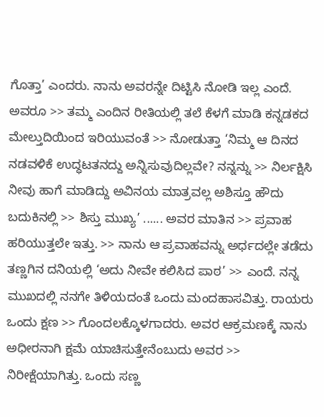ಗೊತ್ತಾ’ ಎಂದರು. ನಾನು ಅವರನ್ನೇ ದಿಟ್ಟಿಸಿ ನೋಡಿ ಇಲ್ಲ ಎಂದೆ. ಅವರೂ >> ತಮ್ಮ ಎಂದಿನ ರೀತಿಯಲ್ಲಿ ತಲೆ ಕೆಳಗೆ ಮಾಡಿ ಕನ್ನಡಕದ ಮೇಲ್ತುದಿಯಿಂದ ಇರಿಯುವಂತೆ >> ನೋಡುತ್ತಾ ‘ನಿಮ್ಮ ಆ ದಿನದ ನಡವಳಿಕೆ ಉದ್ಧಟತನದ್ದು ಅನ್ನಿಸುವುದಿಲ್ಲವೇ? ನನ್ನನ್ನು >> ನಿರ್ಲಕ್ಷಿಸಿ ನೀವು ಹಾಗೆ ಮಾಡಿದ್ದು ಅವಿನಯ ಮಾತ್ರವಲ್ಲ ಅಶಿಸ್ತೂ ಹೌದು ಬದುಕಿನಲ್ಲಿ >> ಶಿಸ್ತು ಮುಖ್ಯ’ ...... ಅವರ ಮಾತಿನ >> ಪ್ರವಾಹ ಹರಿಯುತ್ತಲೇ ಇತ್ತು. >> ನಾನು ಆ ಪ್ರವಾಹವನ್ನು ಅರ್ಧದಲ್ಲೇ ತಡೆದು ತಣ್ಣಗಿನ ದನಿಯಲ್ಲಿ ‘ಅದು ನೀವೇ ಕಲಿಸಿದ ಪಾಠ’ >> ಎಂದೆ. ನನ್ನ ಮುಖದಲ್ಲಿ ನನಗೇ ತಿಳಿಯದಂತೆ ಒಂದು ಮಂದಹಾಸವಿತ್ತು. ರಾಯರು ಒಂದು ಕ್ಷಣ >> ಗೊಂದಲಕ್ಕೊಳಗಾದರು. ಅವರ ಆಕ್ರಮಣಕ್ಕೆ ನಾನು ಅಧೀರನಾಗಿ ಕ್ಷಮೆ ಯಾಚಿಸುತ್ತೇನೆಂಬುದು ಅವರ >> ನಿರೀಕ್ಷೆಯಾಗಿತ್ತು. ಒಂದು ಸಣ್ಣ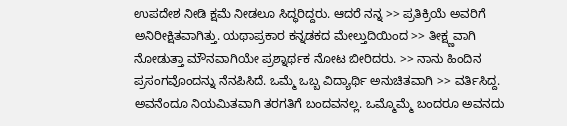ಉಪದೇಶ ನೀಡಿ ಕ್ಷಮೆ ನೀಡಲೂ ಸಿದ್ಧರಿದ್ದರು. ಆದರೆ ನನ್ನ >> ಪ್ರತಿಕ್ರಿಯೆ ಅವರಿಗೆ ಅನಿರೀಕ್ಷಿತವಾಗಿತ್ತು. ಯಥಾಪ್ರಕಾರ ಕನ್ನಡಕದ ಮೇಲ್ತುದಿಯಿಂದ >> ತೀಕ್ಷ್ಣವಾಗಿ ನೋಡುತ್ತಾ ಮೌನವಾಗಿಯೇ ಪ್ರಶ್ನಾರ್ಥಕ ನೋಟ ಬೀರಿದರು. >> ನಾನು ಹಿಂದಿನ ಪ್ರಸಂಗವೊಂದನ್ನು ನೆನಪಿಸಿದೆ. ಒಮ್ಮೆ ಒಬ್ಬ ವಿದ್ಯಾರ್ಥಿ ಅನುಚಿತವಾಗಿ >> ವರ್ತಿಸಿದ್ದ. ಅವನೆಂದೂ ನಿಯಮಿತವಾಗಿ ತರಗತಿಗೆ ಬಂದವನಲ್ಲ. ಒಮ್ಮೊಮ್ಮೆ ಬಂದರೂ ಅವನದು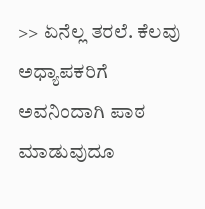>> ಏನೆಲ್ಲ ತರಲೆ. ಕೆಲವು ಅಧ್ಯಾಪಕರಿಗೆ ಅವನಿಂದಾಗಿ ಪಾಠ ಮಾಡುವುದೂ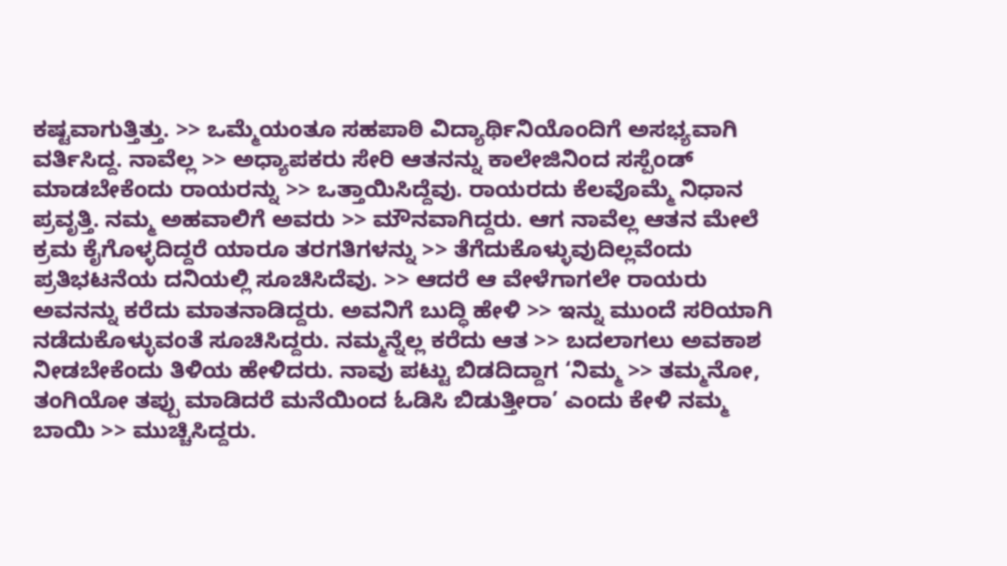ಕಷ್ಟವಾಗುತ್ತಿತ್ತು. >> ಒಮ್ಮೆಯಂತೂ ಸಹಪಾಠಿ ವಿದ್ಯಾರ್ಥಿನಿಯೊಂದಿಗೆ ಅಸಭ್ಯವಾಗಿ ವರ್ತಿಸಿದ್ದ. ನಾವೆಲ್ಲ >> ಅಧ್ಯಾಪಕರು ಸೇರಿ ಆತನನ್ನು ಕಾಲೇಜಿನಿಂದ ಸಸ್ಪೆಂಡ್ ಮಾಡಬೇಕೆಂದು ರಾಯರನ್ನು >> ಒತ್ತಾಯಿಸಿದ್ದೆವು. ರಾಯರದು ಕೆಲವೊಮ್ಮೆ ನಿಧಾನ ಪ್ರವೃತ್ತಿ. ನಮ್ಮ ಅಹವಾಲಿಗೆ ಅವರು >> ಮೌನವಾಗಿದ್ದರು. ಆಗ ನಾವೆಲ್ಲ ಆತನ ಮೇಲೆ ಕ್ರಮ ಕೈಗೊಳ್ಳದಿದ್ದರೆ ಯಾರೂ ತರಗತಿಗಳನ್ನು >> ತೆಗೆದುಕೊಳ್ಳುವುದಿಲ್ಲವೆಂದು ಪ್ರತಿಭಟನೆಯ ದನಿಯಲ್ಲಿ ಸೂಚಿಸಿದೆವು. >> ಆದರೆ ಆ ವೇಳೆಗಾಗಲೇ ರಾಯರು ಅವನನ್ನು ಕರೆದು ಮಾತನಾಡಿದ್ದರು. ಅವನಿಗೆ ಬುದ್ಧಿ ಹೇಳಿ >> ಇನ್ನು ಮುಂದೆ ಸರಿಯಾಗಿ ನಡೆದುಕೊಳ್ಳುವಂತೆ ಸೂಚಿಸಿದ್ದರು. ನಮ್ಮನ್ನೆಲ್ಲ ಕರೆದು ಆತ >> ಬದಲಾಗಲು ಅವಕಾಶ ನೀಡಬೇಕೆಂದು ತಿಳಿಯ ಹೇಳಿದರು. ನಾವು ಪಟ್ಟು ಬಿಡದಿದ್ದಾಗ ‘ನಿಮ್ಮ >> ತಮ್ಮನೋ, ತಂಗಿಯೋ ತಪ್ಪು ಮಾಡಿದರೆ ಮನೆಯಿಂದ ಓಡಿಸಿ ಬಿಡುತ್ತೀರಾ’ ಎಂದು ಕೇಳಿ ನಮ್ಮ ಬಾಯಿ >> ಮುಚ್ಚಿಸಿದ್ದರು.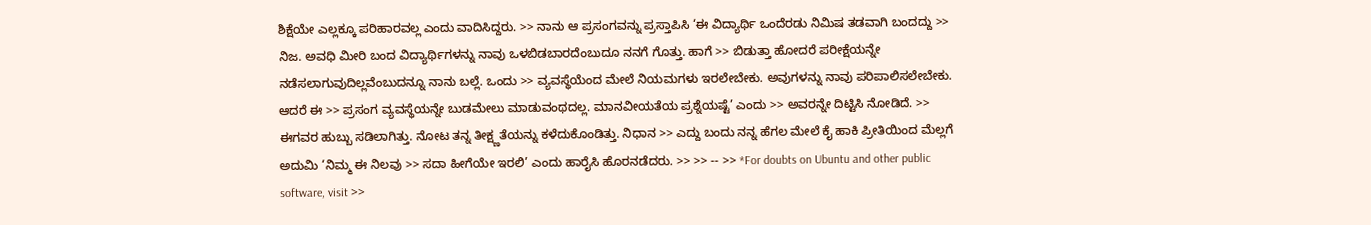ಶಿಕ್ಷೆಯೇ ಎಲ್ಲಕ್ಕೂ ಪರಿಹಾರವಲ್ಲ ಎಂದು ವಾದಿಸಿದ್ದರು. >> ನಾನು ಆ ಪ್ರಸಂಗವನ್ನು ಪ್ರಸ್ತಾಪಿಸಿ ‘ಈ ವಿದ್ಯಾರ್ಥಿ ಒಂದೆರಡು ನಿಮಿಷ ತಡವಾಗಿ ಬಂದದ್ದು >> ನಿಜ. ಅವಧಿ ಮೀರಿ ಬಂದ ವಿದ್ಯಾರ್ಥಿಗಳನ್ನು ನಾವು ಒಳಬಿಡಬಾರದೆಂಬುದೂ ನನಗೆ ಗೊತ್ತು. ಹಾಗೆ >> ಬಿಡುತ್ತಾ ಹೋದರೆ ಪರೀಕ್ಷೆಯನ್ನೇ ನಡೆಸಲಾಗುವುದಿಲ್ಲವೆಂಬುದನ್ನೂ ನಾನು ಬಲ್ಲೆ. ಒಂದು >> ವ್ಯವಸ್ಥೆಯೆಂದ ಮೇಲೆ ನಿಯಮಗಳು ಇರಲೇಬೇಕು. ಅವುಗಳನ್ನು ನಾವು ಪರಿಪಾಲಿಸಲೇಬೇಕು. ಆದರೆ ಈ >> ಪ್ರಸಂಗ ವ್ಯವಸ್ಥೆಯನ್ನೇ ಬುಡಮೇಲು ಮಾಡುವಂಥದಲ್ಲ. ಮಾನವೀಯತೆಯ ಪ್ರಶ್ನೆಯಷ್ಟೆ’ ಎಂದು >> ಅವರನ್ನೇ ದಿಟ್ಟಿಸಿ ನೋಡಿದೆ. >> ಈಗವರ ಹುಬ್ಬು ಸಡಿಲಾಗಿತ್ತು. ನೋಟ ತನ್ನ ತೀಕ್ಷ್ಣತೆಯನ್ನು ಕಳೆದುಕೊಂಡಿತ್ತು. ನಿಧಾನ >> ಎದ್ದು ಬಂದು ನನ್ನ ಹೆಗಲ ಮೇಲೆ ಕೈ ಹಾಕಿ ಪ್ರೀತಿಯಿಂದ ಮೆಲ್ಲಗೆ ಅದುಮಿ ‘ನಿಮ್ಮ ಈ ನಿಲವು >> ಸದಾ ಹೀಗೆಯೇ ಇರಲಿ’ ಎಂದು ಹಾರೈಸಿ ಹೊರನಡೆದರು. >> >> -- >> *For doubts on Ubuntu and other public software, visit >>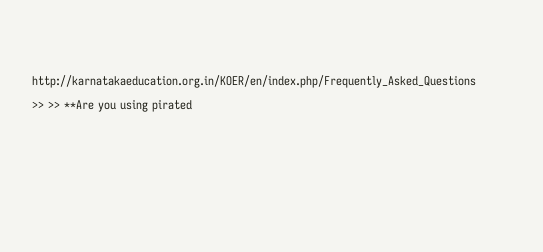http://karnatakaeducation.org.in/KOER/en/index.php/Frequently_Asked_Questions >> >> **Are you using pirated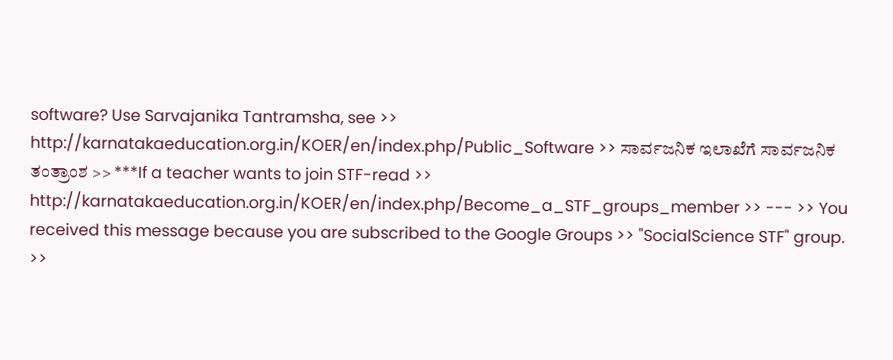software? Use Sarvajanika Tantramsha, see >> http://karnatakaeducation.org.in/KOER/en/index.php/Public_Software >> ಸಾರ್ವಜನಿಕ ಇಲಾಖೆಗೆ ಸಾರ್ವಜನಿಕ ತಂತ್ರಾಂಶ >> ***If a teacher wants to join STF-read >> http://karnatakaeducation.org.in/KOER/en/index.php/Become_a_STF_groups_member >> --- >> You received this message because you are subscribed to the Google Groups >> "SocialScience STF" group. >>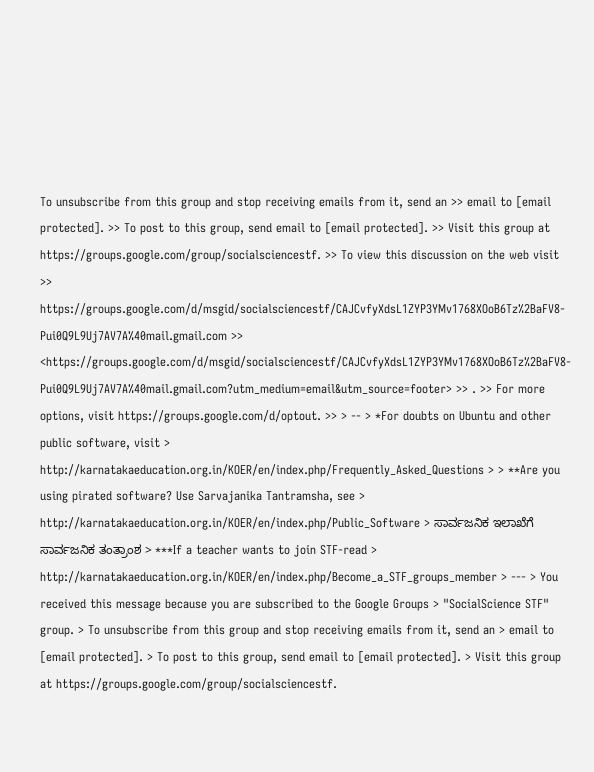To unsubscribe from this group and stop receiving emails from it, send an >> email to [email protected]. >> To post to this group, send email to [email protected]. >> Visit this group at https://groups.google.com/group/socialsciencestf. >> To view this discussion on the web visit >> https://groups.google.com/d/msgid/socialsciencestf/CAJCvfyXdsL1ZYP3YMv1768XOoB6Tz%2BaFV8-Pui0Q9L9Uj7AV7A%40mail.gmail.com >> <https://groups.google.com/d/msgid/socialsciencestf/CAJCvfyXdsL1ZYP3YMv1768XOoB6Tz%2BaFV8-Pui0Q9L9Uj7AV7A%40mail.gmail.com?utm_medium=email&utm_source=footer> >> . >> For more options, visit https://groups.google.com/d/optout. >> > -- > *For doubts on Ubuntu and other public software, visit > http://karnatakaeducation.org.in/KOER/en/index.php/Frequently_Asked_Questions > > **Are you using pirated software? Use Sarvajanika Tantramsha, see > http://karnatakaeducation.org.in/KOER/en/index.php/Public_Software > ಸಾರ್ವಜನಿಕ ಇಲಾಖೆಗೆ ಸಾರ್ವಜನಿಕ ತಂತ್ರಾಂಶ > ***If a teacher wants to join STF-read > http://karnatakaeducation.org.in/KOER/en/index.php/Become_a_STF_groups_member > --- > You received this message because you are subscribed to the Google Groups > "SocialScience STF" group. > To unsubscribe from this group and stop receiving emails from it, send an > email to [email protected]. > To post to this group, send email to [email protected]. > Visit this group at https://groups.google.com/group/socialsciencestf.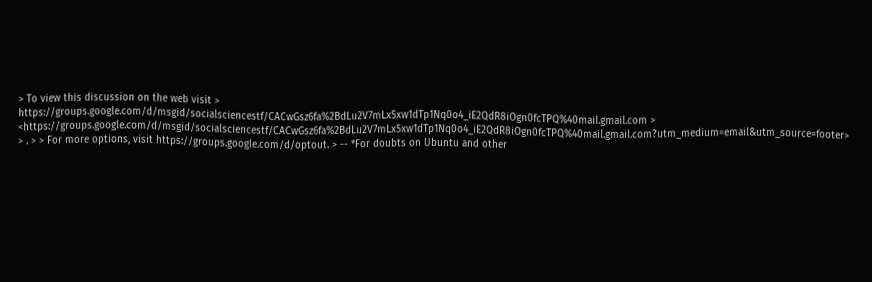> To view this discussion on the web visit > https://groups.google.com/d/msgid/socialsciencestf/CACwGsz6fa%2BdLu2V7mLx5xw1dTp1Nq0o4_iE2QdR8iOgn0fcTPQ%40mail.gmail.com > <https://groups.google.com/d/msgid/socialsciencestf/CACwGsz6fa%2BdLu2V7mLx5xw1dTp1Nq0o4_iE2QdR8iOgn0fcTPQ%40mail.gmail.com?utm_medium=email&utm_source=footer> > . > > For more options, visit https://groups.google.com/d/optout. > -- *For doubts on Ubuntu and other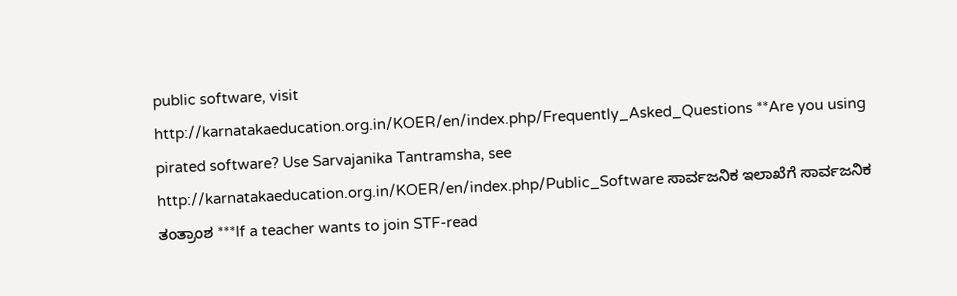public software, visit http://karnatakaeducation.org.in/KOER/en/index.php/Frequently_Asked_Questions **Are you using pirated software? Use Sarvajanika Tantramsha, see http://karnatakaeducation.org.in/KOER/en/index.php/Public_Software ಸಾರ್ವಜನಿಕ ಇಲಾಖೆಗೆ ಸಾರ್ವಜನಿಕ ತಂತ್ರಾಂಶ ***If a teacher wants to join STF-read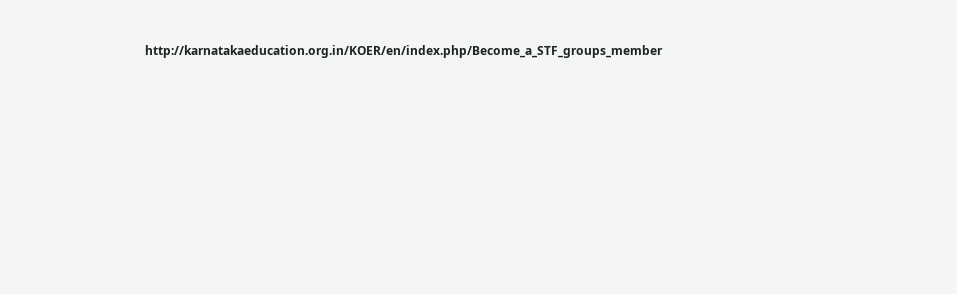http://karnatakaeducation.org.in/KOER/en/index.php/Become_a_STF_groups_member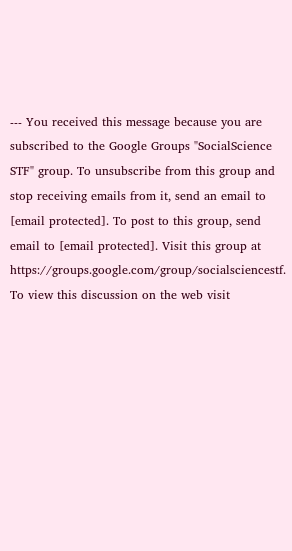--- You received this message because you are subscribed to the Google Groups "SocialScience STF" group. To unsubscribe from this group and stop receiving emails from it, send an email to [email protected]. To post to this group, send email to [email protected]. Visit this group at https://groups.google.com/group/socialsciencestf. To view this discussion on the web visit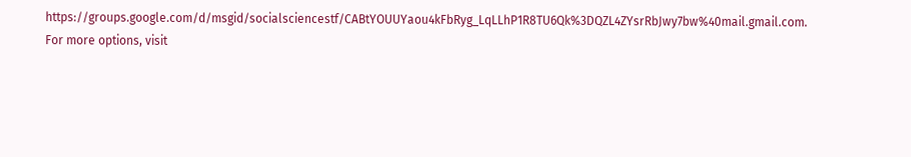https://groups.google.com/d/msgid/socialsciencestf/CABtYOUUYaou4kFbRyg_LqLLhP1R8TU6Qk%3DQZL4ZYsrRbJwy7bw%40mail.gmail.com. For more options, visit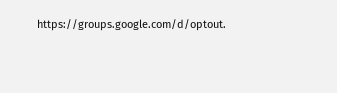https://groups.google.com/d/optout.